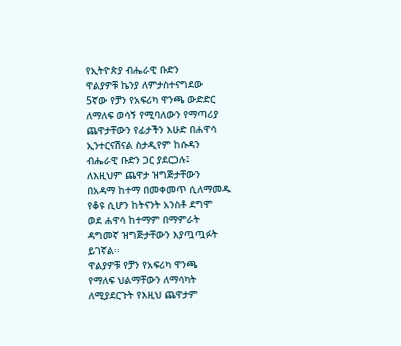የኢትዮጵያ ብሔራዊ ቡድን
ዋልያዎቹ ኬንያ ለምታስተናግደው
5ኛው የቻን የአፍሪካ ዋንጫ ውድድር
ለማለፍ ወሳኝ የሚባለውን የማጣሪያ
ጨዋታቸውን የፊታችን እሁድ በሐዋሳ
ኢንተርናሽናል ስታዲየም ከሱዳን
ብሔራዊ ቡድን ጋር ያደርጋሉ፤
ለእዚህም ጨዋታ ዝግጅታቸውን
በአዳማ ከተማ በመቀመጥ ሲለማመዱ
የቆዩ ሲሆን ከትናንት አንስቶ ደግሞ
ወደ ሐዋሳ ከተማም በማምራት
ዳግመኛ ዝግጅታቸውን እያጧጧፉት
ይገኛል፡፡
ዋልያዎቹ የቻን የአፍሪካ ዋንጫ
የማለፍ ህልማቸውን ለማሳካት
ለሚያደርጉት የእዚህ ጨዋታም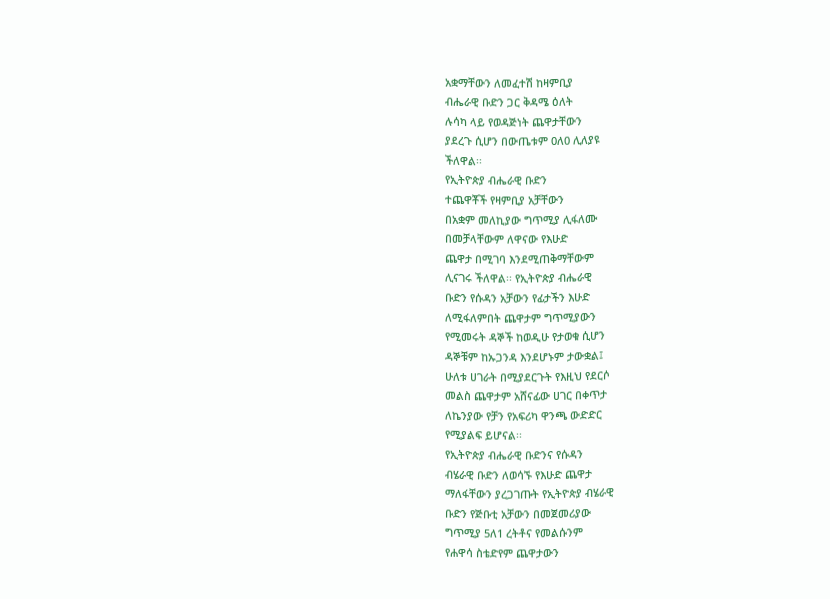አቋማቸውን ለመፈተሽ ከዛምቢያ
ብሔራዊ ቡድን ጋር ቅዳሜ ዕለት
ሉሳካ ላይ የወዳጅነት ጨዋታቸውን
ያደረጉ ሲሆን በውጤቱም 0ለ0 ሊለያዩ
ችለዋል፡፡
የኢትዮጵያ ብሔራዊ ቡድን
ተጨዋቾች የዛምቢያ አቻቸውን
በአቋም መለኪያው ግጥሚያ ሊፋለሙ
በመቻላቸውም ለዋናው የእሁድ
ጨዋታ በሚገባ እንደሚጠቅማቸውም
ሊናገሩ ችለዋል፡፡ የኢትዮጵያ ብሔራዊ
ቡድን የሱዳን አቻውን የፊታችን እሁድ
ለሚፋለምበት ጨዋታም ግጥሚያውን
የሚመሩት ዳኞች ከወዲሁ የታወቁ ሲሆን
ዳኞቹም ከኡጋንዳ እንደሆኑም ታውቋል፤
ሁለቱ ሀገራት በሚያደርጉት የእዚህ የደርሶ
መልስ ጨዋታም አሸናፊው ሀገር በቀጥታ
ለኬንያው የቻን የአፍሪካ ዋንጫ ውድድር
የሚያልፍ ይሆናል፡፡
የኢትዮጵያ ብሔራዊ ቡድንና የሱዳን
ብሄራዊ ቡድን ለወሳኙ የእሁድ ጨዋታ
ማለፋቸውን ያረጋገጡት የኢትዮጵያ ብሄራዊ
ቡድን የጅቡቲ አቻውን በመጀመሪያው
ግጥሚያ 5ለ1 ረትቶና የመልሱንም
የሐዋሳ ስቴድየም ጨዋታውን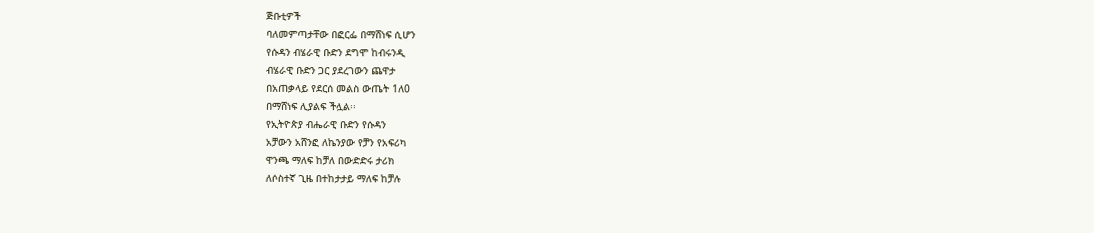ጅቡቲዎች
ባለመምጣታቸው በፎርፌ በማሸነፍ ሲሆን
የሱዳን ብሄራዊ ቡድን ደግሞ ከብሩንዲ
ብሄራዊ ቡድን ጋር ያደረገውን ጨዋታ
በአጠቃላይ የደርሰ መልስ ውጤት 1ለ0
በማሸነፍ ሊያልፍ ችሏል፡፡
የኢትዮጵያ ብሔራዊ ቡድን የሱዳን
አቻውን አሸንፎ ለኬንያው የቻን የአፍሪካ
ዋንጫ ማለፍ ከቻለ በውድድሩ ታሪክ
ለሶስተኛ ጊዜ በተከታታይ ማለፍ ከቻሉ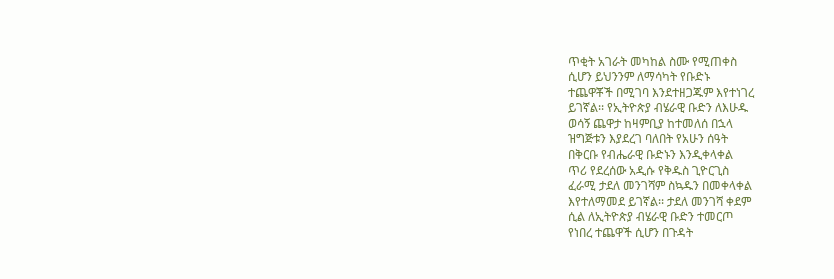ጥቂት አገራት መካከል ስሙ የሚጠቀስ
ሲሆን ይህንንም ለማሳካት የቡድኑ
ተጨዋቾች በሚገባ እንደተዘጋጁም እየተነገረ
ይገኛል፡፡ የኢትዮጵያ ብሄራዊ ቡድን ለእሁዱ
ወሳኝ ጨዋታ ከዛምቢያ ከተመለሰ በኋላ
ዝግጅቱን እያደረገ ባለበት የአሁን ሰዓት
በቅርቡ የብሔራዊ ቡድኑን እንዲቀላቀል
ጥሪ የደረሰው አዲሱ የቅዱስ ጊዮርጊስ
ፈራሚ ታደለ መንገሻም ስኳዱን በመቀላቀል
እየተለማመደ ይገኛል፡፡ ታደለ መንገሻ ቀደም
ሲል ለኢትዮጵያ ብሄራዊ ቡድን ተመርጦ
የነበረ ተጨዋች ሲሆን በጉዳት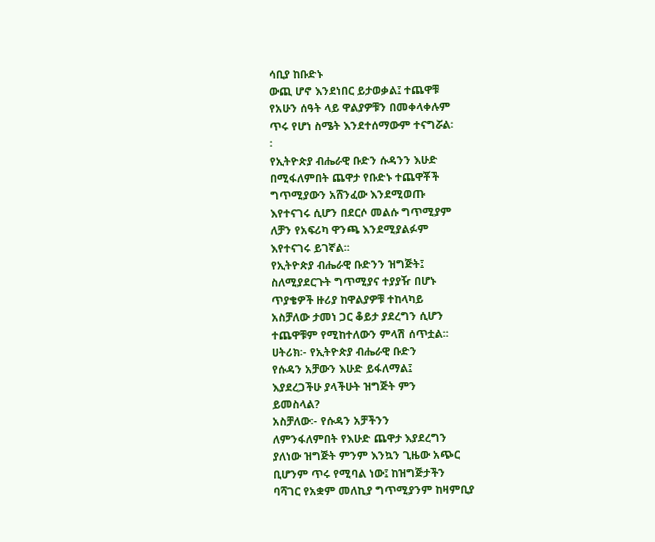ሳቢያ ከቡድኑ
ውጪ ሆኖ እንደነበር ይታወቃል፤ ተጨዋቹ
የአሁን ሰዓት ላይ ዋልያዎቹን በመቀላቀሉም
ጥሩ የሆነ ስሜት እንደተሰማውም ተናግሯል፡
፡
የኢትዮጵያ ብሔራዊ ቡድን ሱዳንን እሁድ
በሚፋለምበት ጨዋታ የቡድኑ ተጨዋቾች
ግጥሚያውን አሸንፈው እንደሚወጡ
እየተናገሩ ሲሆን በደርሶ መልሱ ግጥሚያም
ለቻን የአፍሪካ ዋንጫ እንደሚያልፉም
እየተናገሩ ይገኛል፡፡
የኢትዮጵያ ብሔራዊ ቡድንን ዝግጅት፤
ስለሚያደርጉት ግጥሚያና ተያያዥ በሆኑ
ጥያቄዎች ዙሪያ ከዋልያዎቹ ተከላካይ
አስቻለው ታመነ ጋር ቆይታ ያደረግን ሲሆን
ተጨዋቹም የሚከተለውን ምላሽ ሰጥቷል፡፡
ሀትሪክ፡- የኢትዮጵያ ብሔራዊ ቡድን
የሱዳን አቻውን እሁድ ይፋለማል፤
እያደረጋችሁ ያላችሁት ዝግጅት ምን
ይመስላል?
አስቻለው፡- የሱዳን አቻችንን
ለምንፋለምበት የእሁድ ጨዋታ እያደረግን
ያለነው ዝግጅት ምንም እንኳን ጊዜው አጭር
ቢሆንም ጥሩ የሚባል ነው፤ ከዝግጅታችን
ባሻገር የአቋም መለኪያ ግጥሚያንም ከዛምቢያ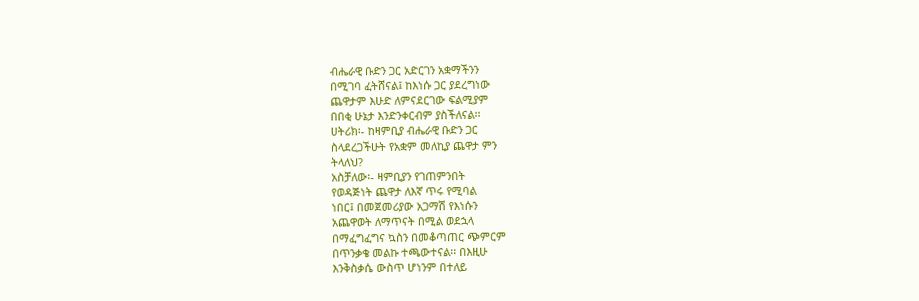ብሔራዊ ቡድን ጋር አድርገን አቋማችንን
በሚገባ ፈትሸናል፤ ከእነሱ ጋር ያደረግነው
ጨዋታም እሁድ ለምናደርገው ፍልሚያም
በበቂ ሁኔታ እንድንቀርብም ያስችለናል፡፡
ሀትሪክ፡- ከዛምቢያ ብሔራዊ ቡድን ጋር
ስላደረጋችሁት የአቋም መለኪያ ጨዋታ ምን
ትላለህ?
አስቻለው፡- ዛምቢያን የገጠምንበት
የወዳጅነት ጨዋታ ለእኛ ጥሩ የሚባል
ነበር፤ በመጀመሪያው አጋማሽ የእነሱን
አጨዋወት ለማጥናት በሚል ወደኋላ
በማፈግፈግና ኳስን በመቆጣጠር ጭምርም
በጥንቃቄ መልኩ ተጫውተናል፡፡ በእዚሁ
እንቅስቃሴ ውስጥ ሆነንም በተለይ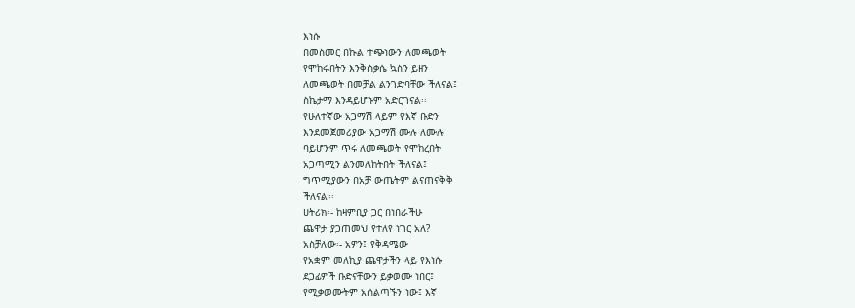እነሱ
በመስመር በኩል ተጭነውን ለመጫወት
የሞከሩበትን እንቅስቃሴ ኳስን ይዘን
ለመጫወት በመቻል ልንገድባቸው ችለናል፤
ስኬታማ እንዳይሆኑም አድርገናል፡፡
የሁለተኛው አጋማሽ ላይም የእኛ ቡድን
እንደመጀመሪያው አጋማሽ ሙሉ ለሙሉ
ባይሆንም ጥሩ ለመጫወት የሞከረበት
አጋጣሚን ልንመለከትበት ችለናል፤
ግጥሚያውን በአቻ ውጤትም ልናጠናቅቅ
ችለናል፡፡
ሀትሪክ፡- ከዛምቢያ ጋር በነበራችሁ
ጨዋታ ያጋጠመህ የተለየ ነገር አለ?
አስቻለው፡- አዎን፤ የቅዳሜው
የአቋም መለኪያ ጨዋታችን ላይ የእነሱ
ደጋፊዎች ቡድናቸውን ይቃወሙ ነበር፤
የሚቃወሙትም አሰልጣኙን ነው፤ እኛ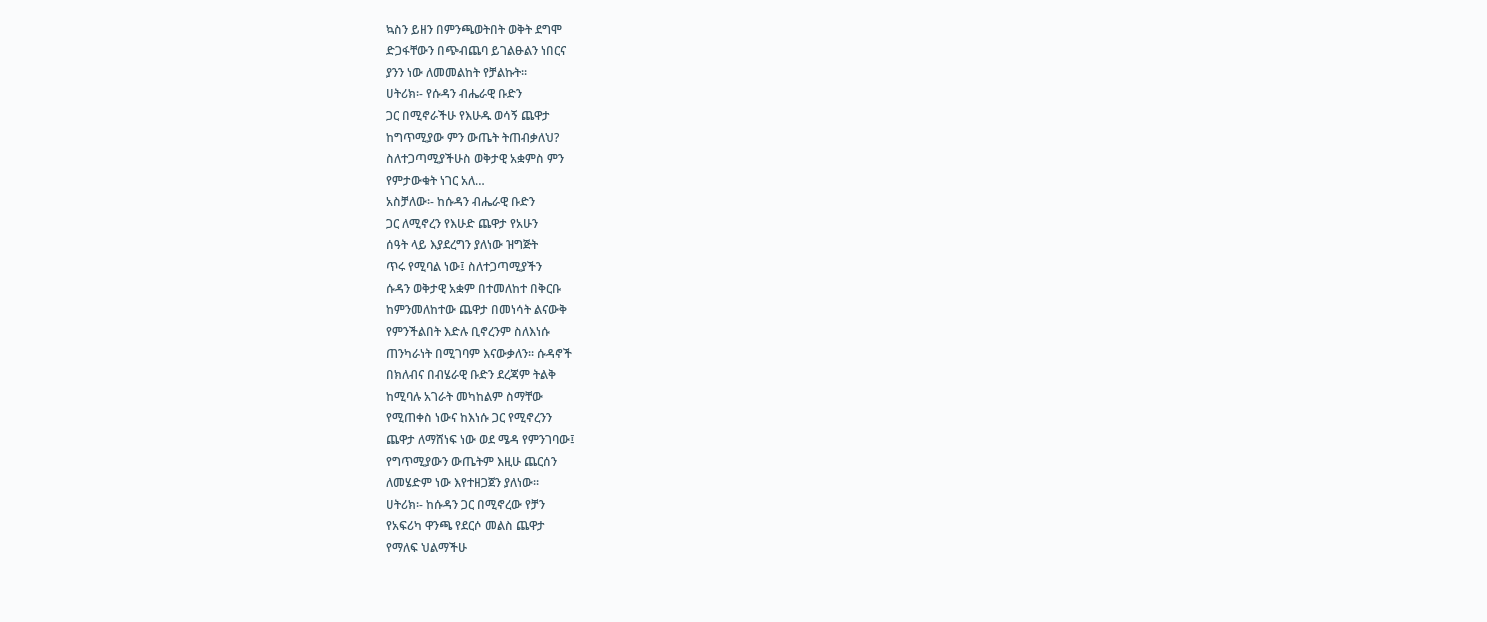ኳስን ይዘን በምንጫወትበት ወቅት ደግሞ
ድጋፋቸውን በጭብጨባ ይገልፁልን ነበርና
ያንን ነው ለመመልከት የቻልኩት፡፡
ሀትሪክ፡- የሱዳን ብሔራዊ ቡድን
ጋር በሚኖራችሁ የእሁዱ ወሳኝ ጨዋታ
ከግጥሚያው ምን ውጤት ትጠብቃለህ?
ስለተጋጣሚያችሁስ ወቅታዊ አቋምስ ምን
የምታውቁት ነገር አለ…
አስቻለው፡- ከሱዳን ብሔራዊ ቡድን
ጋር ለሚኖረን የእሁድ ጨዋታ የአሁን
ሰዓት ላይ እያደረግን ያለነው ዝግጅት
ጥሩ የሚባል ነው፤ ስለተጋጣሚያችን
ሱዳን ወቅታዊ አቋም በተመለከተ በቅርቡ
ከምንመለከተው ጨዋታ በመነሳት ልናውቅ
የምንችልበት እድሉ ቢኖረንም ስለእነሱ
ጠንካራነት በሚገባም እናውቃለን፡፡ ሱዳኖች
በክለብና በብሄራዊ ቡድን ደረጃም ትልቅ
ከሚባሉ አገራት መካከልም ስማቸው
የሚጠቀስ ነውና ከእነሱ ጋር የሚኖረንን
ጨዋታ ለማሸነፍ ነው ወደ ሜዳ የምንገባው፤
የግጥሚያውን ውጤትም እዚሁ ጨርሰን
ለመሄድም ነው እየተዘጋጀን ያለነው፡፡
ሀትሪክ፡- ከሱዳን ጋር በሚኖረው የቻን
የአፍሪካ ዋንጫ የደርሶ መልስ ጨዋታ
የማለፍ ህልማችሁ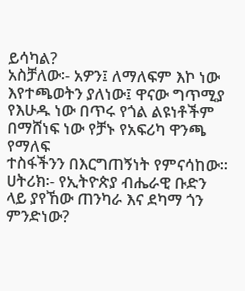ይሳካል?
አስቻለው፡- አዎን፤ ለማለፍም እኮ ነው
እየተጫወትን ያለነው፤ ዋናው ግጥሚያ
የእሁዱ ነው በጥሩ የጎል ልዩነቶችም
በማሸነፍ ነው የቻኑ የአፍሪካ ዋንጫ የማለፍ
ተስፋችንን በእርግጠኝነት የምናሳከው፡፡
ሀትሪክ፡- የኢትዮጵያ ብሔራዊ ቡድን
ላይ ያየኸው ጠንካራ እና ደካማ ጎን
ምንድነው?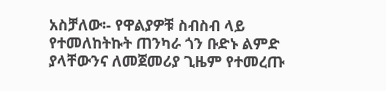አስቻለው፡- የዋልያዎቹ ስብስብ ላይ
የተመለከትኩት ጠንካራ ጎን ቡድኑ ልምድ
ያላቸውንና ለመጀመሪያ ጊዜም የተመረጡ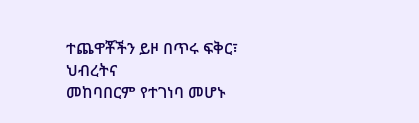ተጨዋቾችን ይዞ በጥሩ ፍቅር፣ ህብረትና
መከባበርም የተገነባ መሆኑ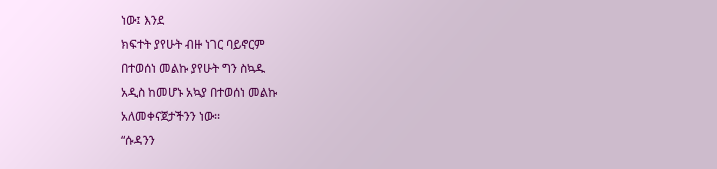ነው፤ እንደ
ክፍተት ያየሁት ብዙ ነገር ባይኖርም
በተወሰነ መልኩ ያየሁት ግን ስኳዱ
አዲስ ከመሆኑ አኳያ በተወሰነ መልኩ
አለመቀናጀታችንን ነው፡፡
“ሱዳንን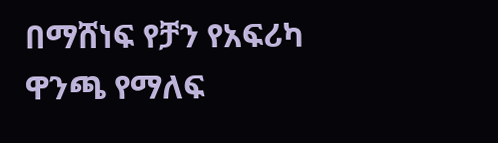በማሸነፍ የቻን የአፍሪካ ዋንጫ የማለፍ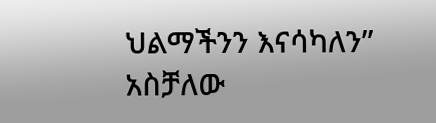ህልማችንን እናሳካለን” አስቻለው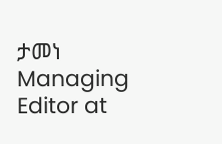ታመነ
Managing Editor at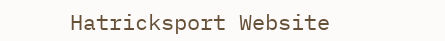Hatricksport Website